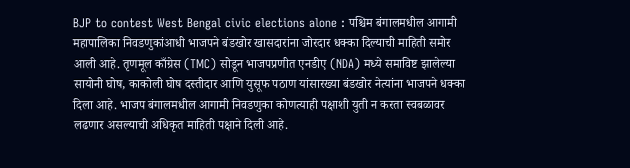BJP to contest West Bengal civic elections alone : पश्चिम बंगालमधील आगामी महापालिका निवडणुकांआधी भाजपने बंडखोर खासदारांना जोरदार धक्का दिल्याची माहिती समोर आली आहे. तृणमूल काँग्रेस (TMC) सोडून भाजपप्रणीत एनडीए (NDA) मध्ये समाविष्ट झालेल्या सायोनी घोष, काकोली घोष दस्तीदार आणि युसूफ पठाण यांसारख्या बंडखोर नेत्यांना भाजपने धक्का दिला आहे. भाजप बंगालमधील आगामी निवडणुका कोणत्याही पक्षाशी युती न करता स्वबळावर लढणार असल्याची अधिकृत माहिती पक्षाने दिली आहे.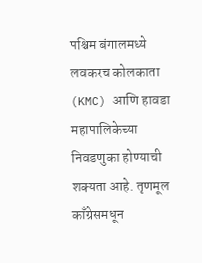पश्चिम बंगालमध्ये लवकरच कोलकाता (KMC) आणि हावडा महापालिकेच्या निवडणुका होण्याची शक्यता आहे. तृणमूल काँग्रेसमधून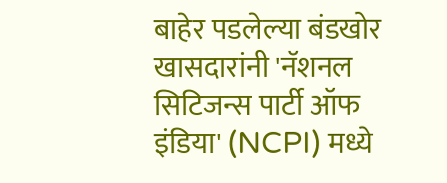बाहेर पडलेल्या बंडखोर खासदारांनी 'नॅशनल सिटिजन्स पार्टी ऑफ इंडिया' (NCPI) मध्ये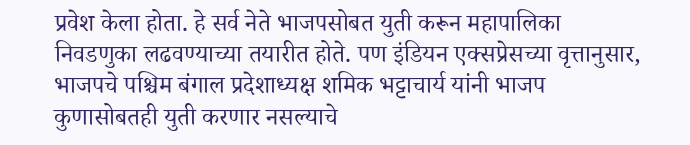प्रवेश केला होता. हे सर्व नेते भाजपसोबत युती करून महापालिका निवडणुका लढवण्याच्या तयारीत होते. पण इंडियन एक्सप्रेसच्या वृत्तानुसार, भाजपचे पश्चिम बंगाल प्रदेशाध्यक्ष शमिक भट्टाचार्य यांनी भाजप कुणासोबतही युती करणार नसल्याचे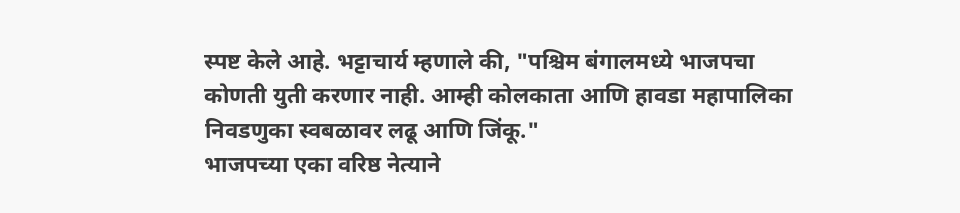स्पष्ट केले आहे. भट्टाचार्य म्हणाले की, "पश्चिम बंगालमध्ये भाजपचा कोणती युती करणार नाही. आम्ही कोलकाता आणि हावडा महापालिका निवडणुका स्वबळावर लढू आणि जिंकू."
भाजपच्या एका वरिष्ठ नेत्याने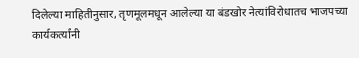दिलेल्या माहितीनुसार, तृणमूलमधून आलेल्या या बंडखोर नेत्यांविरोधातच भाजपच्या कार्यकर्त्यांनी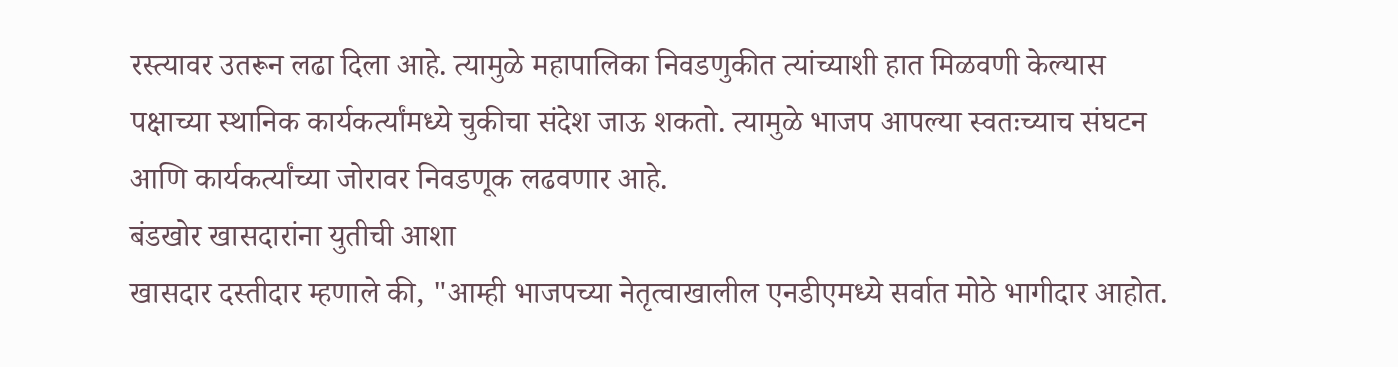रस्त्यावर उतरून लढा दिला आहे. त्यामुळे महापालिका निवडणुकीत त्यांच्याशी हात मिळवणी केल्यास पक्षाच्या स्थानिक कार्यकर्त्यांमध्ये चुकीचा संदेश जाऊ शकतो. त्यामुळे भाजप आपल्या स्वतःच्याच संघटन आणि कार्यकर्त्यांच्या जोरावर निवडणूक लढवणार आहे.
बंडखोर खासदारांना युतीची आशा
खासदार दस्तीदार म्हणाले की, "आम्ही भाजपच्या नेतृत्वाखालील एनडीएमध्ये सर्वात मोठे भागीदार आहोत.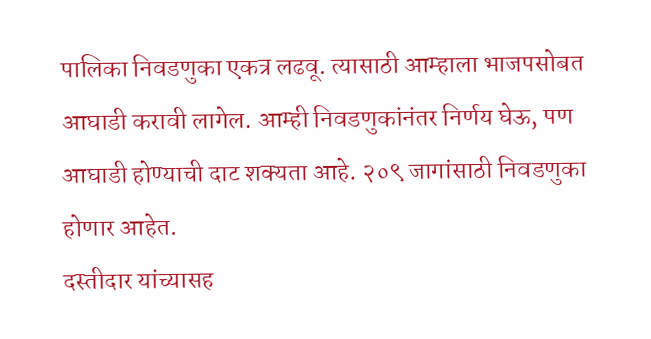पालिका निवडणुका एकत्र लढवू. त्यासाठी आम्हाला भाजपसोबत आघाडी करावी लागेल. आम्ही निवडणुकांनंतर निर्णय घेऊ, पण आघाडी होण्याची दाट शक्यता आहे. २०९ जागांसाठी निवडणुका होणार आहेत.
दस्तीदार यांच्यासह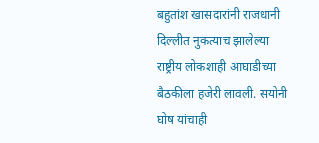बहुतांश खासदारांनी राजधानी दिल्लीत नुकत्याच झालेल्या राष्ट्रीय लोकशाही आघाडीच्या बैठकीला हजेरी लावली. सयोनी घोष यांचाही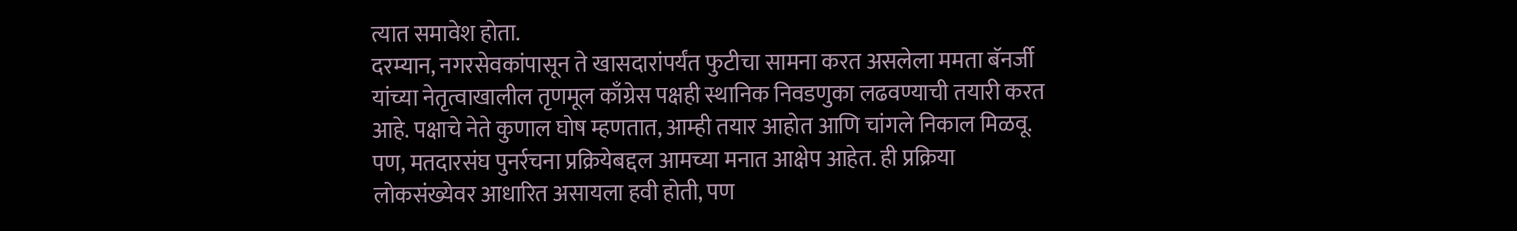त्यात समावेश होता.
दरम्यान, नगरसेवकांपासून ते खासदारांपर्यंत फुटीचा सामना करत असलेला ममता बॅनर्जी यांच्या नेतृत्वाखालील तृणमूल काँग्रेस पक्षही स्थानिक निवडणुका लढवण्याची तयारी करत आहे. पक्षाचे नेते कुणाल घोष म्हणतात, आम्ही तयार आहोत आणि चांगले निकाल मिळवू. पण, मतदारसंघ पुनर्रचना प्रक्रियेबद्दल आमच्या मनात आक्षेप आहेत. ही प्रक्रिया लोकसंख्येवर आधारित असायला हवी होती, पण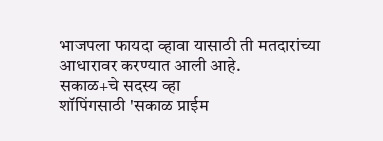भाजपला फायदा व्हावा यासाठी ती मतदारांच्या आधारावर करण्यात आली आहे.
सकाळ+चे सदस्य व्हा
शॉपिंगसाठी 'सकाळ प्राईम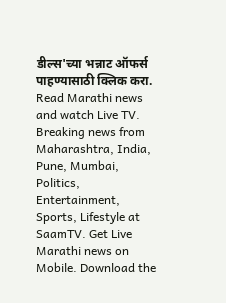डील्स'च्या भन्नाट ऑफर्स पाहण्यासाठी क्लिक करा.
Read Marathi news and watch Live TV. Breaking news from Maharashtra, India, Pune, Mumbai, Politics, Entertainment, Sports, Lifestyle at SaamTV. Get Live Marathi news on Mobile. Download the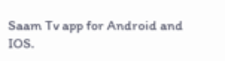Saam Tv app for Android and IOS.